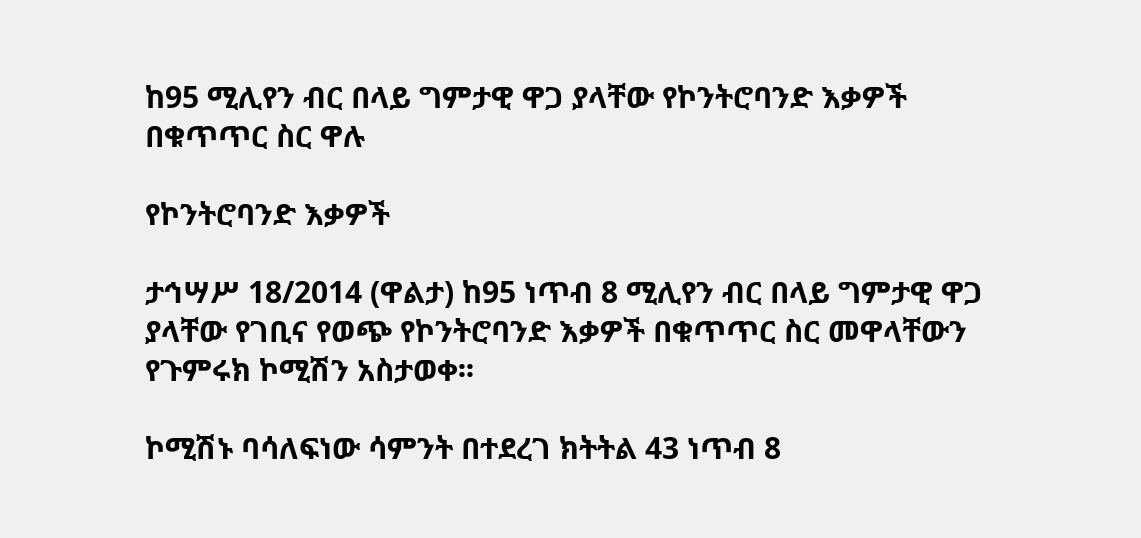ከ95 ሚሊየን ብር በላይ ግምታዊ ዋጋ ያላቸው የኮንትሮባንድ እቃዎች በቁጥጥር ስር ዋሉ

የኮንትሮባንድ እቃዎች

ታኅሣሥ 18/2014 (ዋልታ) ከ95 ነጥብ 8 ሚሊየን ብር በላይ ግምታዊ ዋጋ ያላቸው የገቢና የወጭ የኮንትሮባንድ እቃዎች በቁጥጥር ስር መዋላቸውን የጉምሩክ ኮሚሽን አስታወቀ፡፡

ኮሚሽኑ ባሳለፍነው ሳምንት በተደረገ ክትትል 43 ነጥብ 8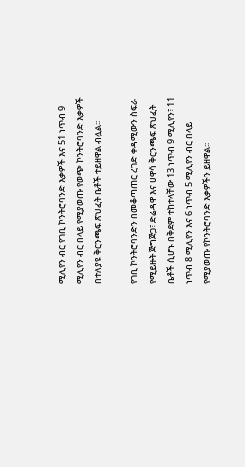ሚሊየን ብር የገቢ ኮንትሮባንድ እቃዎች እና 51 ነጥብ 9 ሚሊየን ብር በላይ የሚያወጡ የወጭ ኮንትሮባንድ እቃዎች በተለያዩ ቅርንጫፍ ጽህፈት ቤቶች ተይዘዋል ብሏል፡፡

የገቢ ኮንትሮባንድን በመቆጣጠር ረገድ ቀዳሚውን ስፍራ የሚይዙት ጅግጅጋ፣ ድሬዳዋ እና ሀዋሳ ቅርንጫፍ ጽህፈት ቤቶች ሲሆኑ በቅደም ተከተላቸው 13 ነጥብ 9 ሚሊየን፣ 11 ነጥብ 8 ሚሊየን እና 6 ነጥብ 5 ሚሊየን ብር በላይ የሚያወጡ የኮንትሮባንድ እቃዎችን ይዘዋል፡፡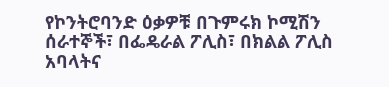የኮንትሮባንድ ዕቃዎቹ በጉምሩክ ኮሚሽን ሰራተኞች፣ በፌዴራል ፖሊስ፣ በክልል ፖሊስ አባላትና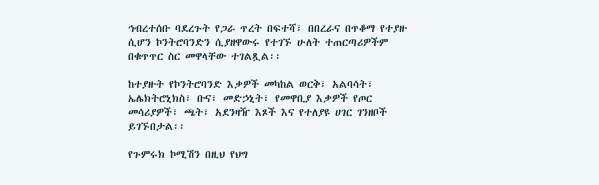ኅብረተሰቡ ባደረጉት የጋራ ጥረት በፍተሻ፣ በበረራና በጥቆማ የተያዙ ሲሆን ኮንትሮባንድን ሲያዘዋውሩ የተገኙ ሁለት ተጠርጣሪዎችም በቁጥጥር ስር መዋላቸው ተገልጿል፡፡

ከተያዙት የኮንትሮባንድ እቃዎች መካከል ወርቅ፣ አልባሳት፣ ኤሌክትሮኒክስ፣ ቡና፣ መድኃኒት፣ የመዋቢያ እቃዎች የጦር መሳሪያዎች፣ ጫት፣ አደንዛዥ እጾች እና የተለያዩ ሀገር ገንዘቦች ይገኙበታል፡፡

የጉምሩክ ኮሚሽን በዚህ የህግ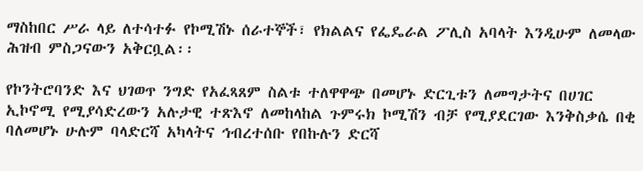ማስከበር ሥራ ላይ ለተሳተፉ የኮሚሽኑ ሰራተኞች፣ የክልልና የፌዴራል ፖሊስ አባላት እንዲሁም ለመላው ሕዝብ ምስጋናውን አቅርቧል፡፡

የኮንትሮባንድ እና ህገወጥ ንግድ የአፈጻጸም ስልቱ ተለዋዋጭ በመሆኑ ድርጊቱን ለመግታትና በሀገር ኢኮኖሚ የሚያሳድረውን አሉታዊ ተጽእኖ ለመከላከል ጉምሩክ ኮሚሽን ብቻ የሚያደርገው እንቅስቃሴ በቂ ባለመሆኑ ሁሉም ባላድርሻ አካላትና ኅብረተሰቡ የበኩሉን ድርሻ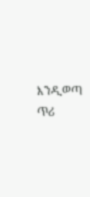እንዲወጣ ጥሪ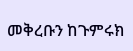መቅረቡን ከጉምሩክ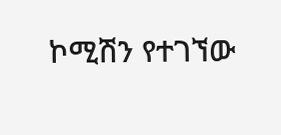ኮሚሽን የተገኘው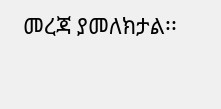መረጃ ያመለክታል፡፡